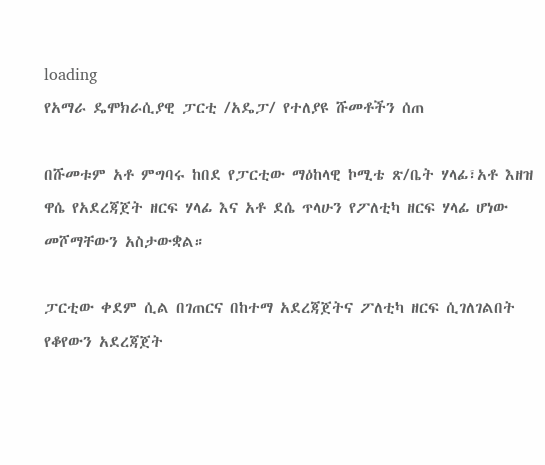loading
የአማራ ዴሞክራሲያዊ ፓርቲ /አዴፓ/ የተለያዩ ሹመቶችን ሰጠ

በሹመቱም አቶ ምግባሩ ከበደ የፓርቲው ማዕከላዊ ኮሚቴ ጽ/ቤት ሃላፊ፣አቶ እዘዝ ዋሴ የአደረጃጀት ዘርፍ ሃላፊ እና አቶ ደሴ ጥላሁን የፖለቲካ ዘርፍ ሃላፊ ሆነው መሾማቸውን አስታውቋል።

ፓርቲው ቀደም ሲል በገጠርና በከተማ አደረጃጀትና ፖለቲካ ዘርፍ ሲገለገልበት የቆየውን አደረጃጀት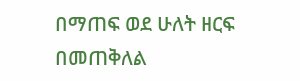በማጠፍ ወደ ሁለት ዘርፍ በመጠቅለል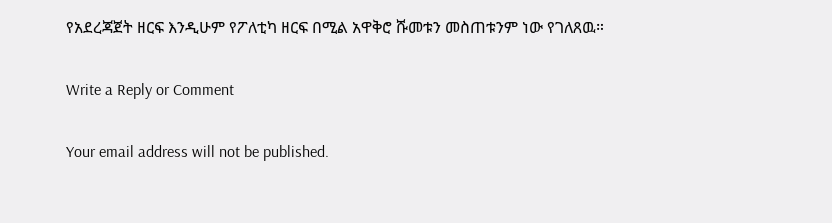የአደረጃጀት ዘርፍ እንዲሁም የፖለቲካ ዘርፍ በሚል አዋቅሮ ሹመቱን መስጠቱንም ነው የገለጸዉ።

Write a Reply or Comment

Your email address will not be published.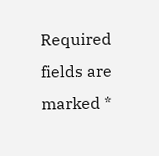Required fields are marked *